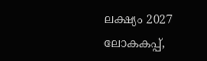ലക്ഷ്യം 2027 ലോകകപ്പ്,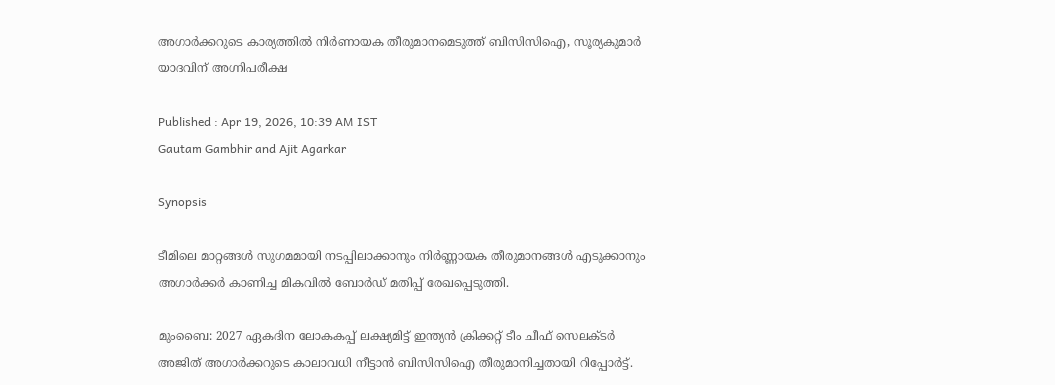അഗാര്‍ക്ക‍റുടെ കാര്യത്തില്‍ നിര്‍ണായക തീരുമാനമെടുത്ത് ബിസിസിഐ, സൂര്യകുമാര്‍ യാദവിന് അഗ്നിപരീക്ഷ

Published : Apr 19, 2026, 10:39 AM IST
Gautam Gambhir and Ajit Agarkar

Synopsis

ടീമിലെ മാറ്റങ്ങൾ സുഗമമായി നടപ്പിലാക്കാനും നിർണ്ണായക തീരുമാനങ്ങൾ എടുക്കാനും അഗാർക്കർ കാണിച്ച മികവിൽ ബോർഡ് മതിപ്പ് രേഖപ്പെടുത്തി.

മുംബൈ: 2027 ഏകദിന ലോകകപ്പ് ലക്ഷ്യമിട്ട് ഇന്ത്യൻ ക്രിക്കറ്റ് ടീം ചീഫ് സെലക്ടർ അജിത് അഗാർക്കറുടെ കാലാവധി നീട്ടാൻ ബിസിസിഐ തീരുമാനിച്ചതായി റിപ്പോർട്ട്.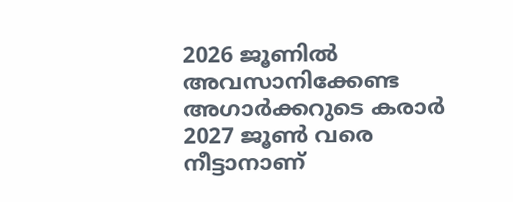2026 ജൂണിൽ അവസാനിക്കേണ്ട അഗാർക്കറുടെ കരാർ 2027 ജൂൺ വരെ നീട്ടാനാണ്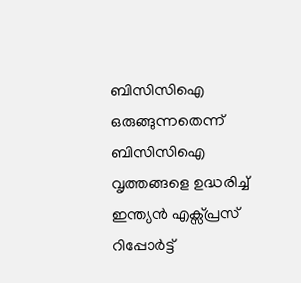ബിസിസിഐ ഒരുങ്ങുന്നതെന്ന് ബിസിസിഐ വൃത്തങ്ങളെ ഉദ്ധരിച്ച് ഇന്ത്യൻ എക്സ്പ്രസ് റിപ്പോര്‍ട്ട്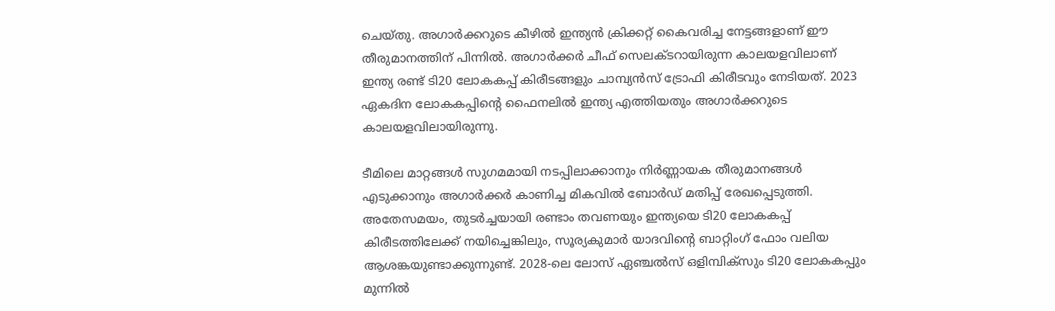ചെയ്തു. അഗാർക്കറുടെ കീഴിൽ ഇന്ത്യൻ ക്രിക്കറ്റ് കൈവരിച്ച നേട്ടങ്ങളാണ് ഈ തീരുമാനത്തിന് പിന്നിൽ. അഗാര്‍ക്കര്‍ ചീഫ് സെലക്ടറായിരുന്ന കാലയളവിലാണ് ഇന്ത്യ രണ്ട് ടി20 ലോകകപ്പ് കിരീടങ്ങളും ചാമ്പ്യൻസ് ട്രോഫി കിരീടവും നേടിയത്. 2023 ഏകദിന ലോകകപ്പിന്‍റെ ഫൈനലിൽ ഇന്ത്യ എത്തിയതും അഗാര്‍ക്കറുടെ കാലയളവിലായിരുന്നു.

ടീമിലെ മാറ്റങ്ങൾ സുഗമമായി നടപ്പിലാക്കാനും നിർണ്ണായക തീരുമാനങ്ങൾ എടുക്കാനും അഗാർക്കർ കാണിച്ച മികവിൽ ബോർഡ് മതിപ്പ് രേഖപ്പെടുത്തി. അതേസമയം, തുടർച്ചയായി രണ്ടാം തവണയും ഇന്ത്യയെ ടി20 ലോകകപ്പ് കിരീടത്തിലേക്ക് നയിച്ചെങ്കിലും, സൂര്യകുമാർ യാദവിന്‍റെ ബാറ്റിംഗ് ഫോം വലിയ ആശങ്കയുണ്ടാക്കുന്നുണ്ട്. 2028-ലെ ലോസ് ഏഞ്ചൽസ് ഒളിമ്പിക്സും ടി20 ലോകകപ്പും മുന്നിൽ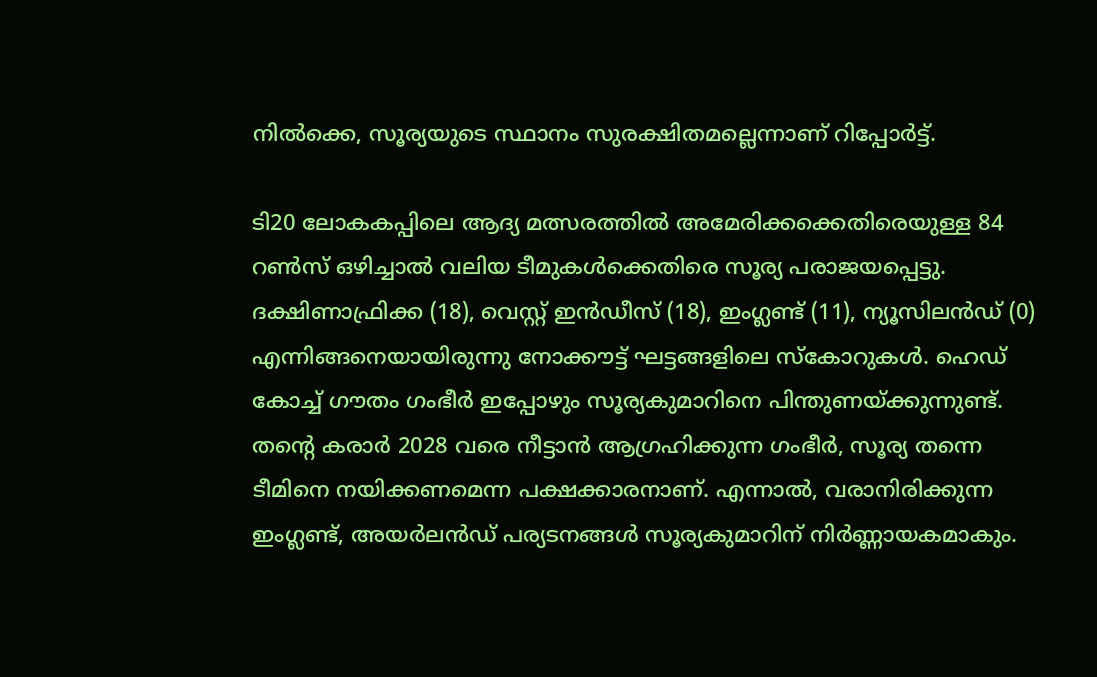നിൽക്കെ, സൂര്യയുടെ സ്ഥാനം സുരക്ഷിതമല്ലെന്നാണ് റിപ്പോർട്ട്.

ടി20 ലോകകപ്പിലെ ആദ്യ മത്സരത്തില്‍ അമേരിക്കക്കെതിരെയുള്ള 84 റൺസ് ഒഴിച്ചാൽ വലിയ ടീമുകൾക്കെതിരെ സൂര്യ പരാജയപ്പെട്ടു. ദക്ഷിണാഫ്രിക്ക (18), വെസ്റ്റ് ഇൻഡീസ് (18), ഇംഗ്ലണ്ട് (11), ന്യൂസിലൻഡ് (0) എന്നിങ്ങനെയായിരുന്നു നോക്കൗട്ട് ഘട്ടങ്ങളിലെ സ്കോറുകൾ. ഹെഡ് കോച്ച് ഗൗതം ഗംഭീർ ഇപ്പോഴും സൂര്യകുമാറിനെ പിന്തുണയ്ക്കുന്നുണ്ട്. തന്‍റെ കരാർ 2028 വരെ നീട്ടാൻ ആഗ്രഹിക്കുന്ന ഗംഭീർ, സൂര്യ തന്നെ ടീമിനെ നയിക്കണമെന്ന പക്ഷക്കാരനാണ്. എന്നാൽ, വരാനിരിക്കുന്ന ഇംഗ്ലണ്ട്, അയർലൻഡ് പര്യടനങ്ങൾ സൂര്യകുമാറിന് നിർണ്ണായകമാകും.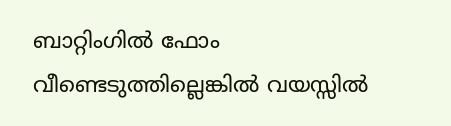ബാറ്റിംഗിൽ ഫോം വീണ്ടെടുത്തില്ലെങ്കിൽ വയസ്സിൽ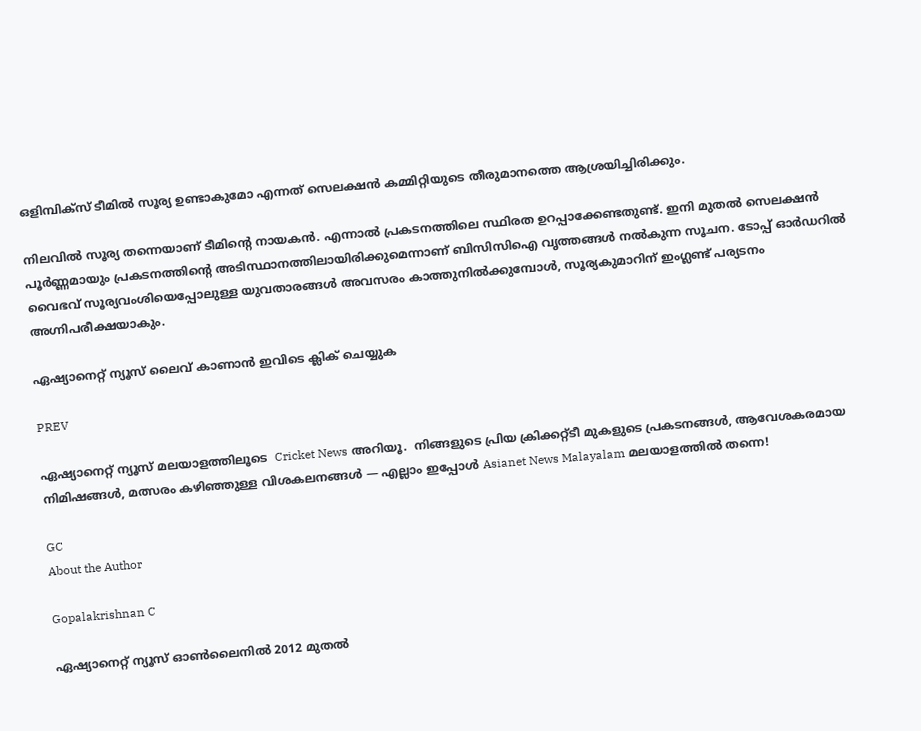ഒളിമ്പിക്സ് ടീമിൽ സൂര്യ ഉണ്ടാകുമോ എന്നത് സെലക്ഷൻ കമ്മിറ്റിയുടെ തീരുമാനത്തെ ആശ്രയിച്ചിരിക്കും.

നിലവിൽ സൂര്യ തന്നെയാണ് ടീമിന്‍റെ നായകന്‍. എന്നാൽ പ്രകടനത്തിലെ സ്ഥിരത ഉറപ്പാക്കേണ്ടതുണ്ട്. ഇനി മുതൽ സെലക്ഷൻ പൂർണ്ണമായും പ്രകടനത്തിന്‍റെ അടിസ്ഥാനത്തിലായിരിക്കുമെന്നാണ് ബിസിസിഐ വൃത്തങ്ങൾ നല്‍കുന്ന സൂചന. ടോപ്പ് ഓർഡറിൽ വൈഭവ് സൂര്യവംശിയെപ്പോലുള്ള യുവതാരങ്ങൾ അവസരം കാത്തുനിൽക്കുമ്പോൾ, സൂര്യകുമാറിന് ഇംഗ്ലണ്ട് പര്യടനം അഗ്നിപരീക്ഷയാകും.

ഏഷ്യാനെറ്റ് ന്യൂസ് ലൈവ് കാണാന്‍ ഇവിടെ ക്ലിക് ചെയ്യുക

PREV

ഏഷ്യാനെറ്റ് ന്യൂസ് മലയാളത്തിലൂടെ  Cricket News അറിയൂ.  നിങ്ങളുടെ പ്രിയ ക്രിക്കറ്റ്ടീ മുകളുടെ പ്രകടനങ്ങൾ, ആവേശകരമായ നിമിഷങ്ങൾ, മത്സരം കഴിഞ്ഞുള്ള വിശകലനങ്ങൾ — എല്ലാം ഇപ്പോൾ Asianet News Malayalam മലയാളത്തിൽ തന്നെ!

GC
About the Author

Gopalakrishnan C

ഏഷ്യാനെറ്റ് ന്യൂസ് ഓണ്‍ലൈനില്‍ 2012 മുതല്‍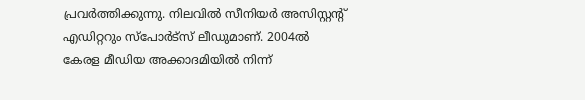പ്രവര്‍ത്തിക്കുന്നു. നിലവില്‍ സീനിയര്‍ അസിസ്റ്റന്‍റ് എഡിറ്ററും സ്പോർട്സ് ലീഡുമാണ്. 2004ൽ കേരള മീഡിയ അക്കാദമിയില്‍ നിന്ന്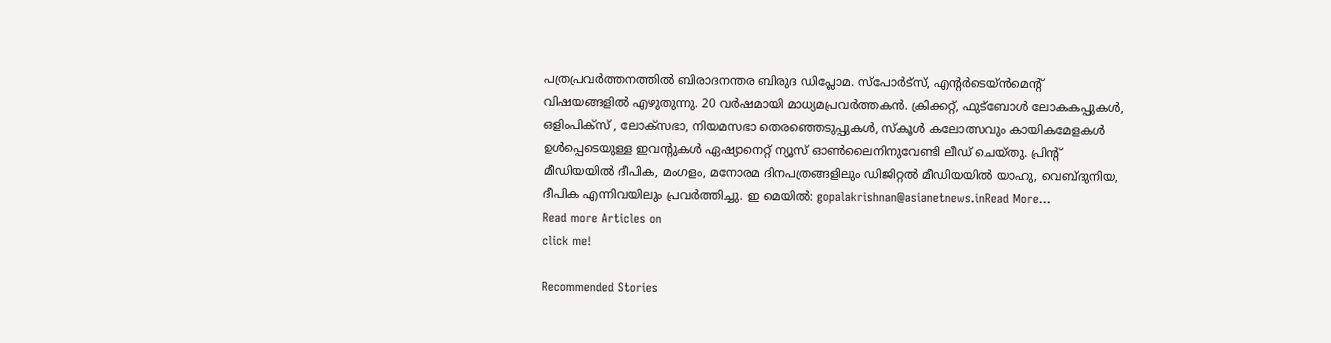പത്രപ്രവര്‍ത്തനത്തില്‍ ബിരാദനന്തര ബിരുദ ഡിപ്ലോമ. സ്പോര്‍ട്സ്, എന്‍റര്‍ടെയ്ൻമെന്‍റ് വിഷയങ്ങളില്‍ എഴുതുന്നു. 20 വര്‍ഷമായി മാധ്യമപ്രവര്‍ത്തകൻ. ക്രിക്കറ്റ്, ഫുട്ബോള്‍ ലോകകപ്പുകൾ, ഒളിംപിക്സ് , ലോക്സഭാ, നിയമസഭാ തെരഞ്ഞെടുപ്പുകള്‍, സ്കൂള്‍ കലോത്സവും കായികമേളകള്‍ ഉള്‍പ്പെടെയുള്ള ഇവന്‍റുകള്‍ ഏഷ്യാനെറ്റ് ന്യൂസ് ഓണ്‍ലൈനിനുവേണ്ടി ലീഡ് ചെയ്തു. പ്രിന്‍റ് മീഡിയയില്‍ ദീപിക, മംഗളം, മനോരമ ദിനപത്രങ്ങളിലും ഡിജിറ്റൽ മീഡിയയില്‍ യാഹു, വെബ്ദുനിയ, ദീപിക എന്നിവയിലും പ്രവര്‍ത്തിച്ചു. ഇ മെയില്‍: gopalakrishnan@asianetnews.inRead More...
Read more Articles on
click me!

Recommended Stories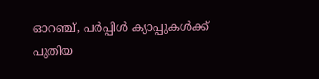ഓറഞ്ച്, പര്‍പ്പിള്‍ ക്യാപ്പുകൾക്ക് പുതിയ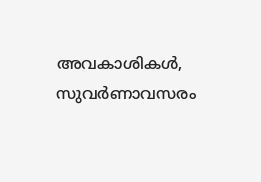അവകാശികള്‍, സുവര്‍ണാവസരം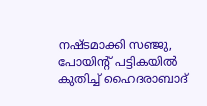നഷ്ടമാക്കി സഞ്ജു, പോയിന്‍റ് പട്ടികയില്‍ കുതിച്ച് ഹൈദരാബാദ്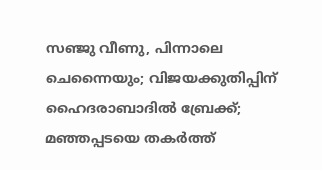സഞ്ജു വീണു, പിന്നാലെ ചെന്നൈയും; വിജയക്കുതിപ്പിന് ഹൈദരാബാദിൽ ബ്രേക്ക്; മഞ്ഞപ്പടയെ തകർത്ത്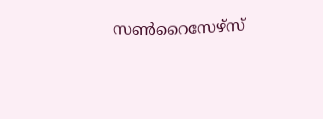സൺറൈസേഴ്‌സ്